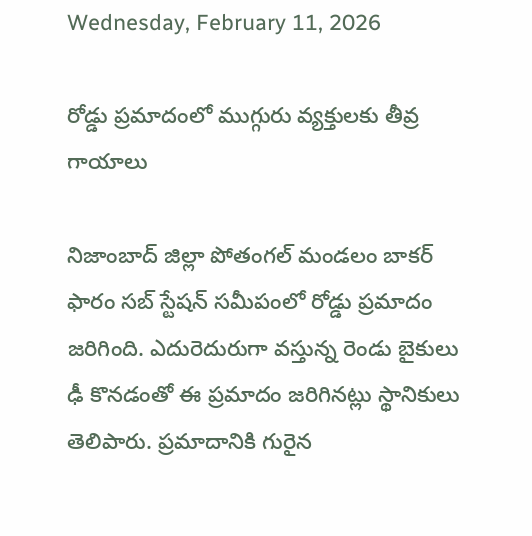Wednesday, February 11, 2026

రోడ్డు ప్రమాదంలో ముగ్గురు వ్యక్తులకు తీవ్ర గాయాలు

నిజాంబాద్ జిల్లా పోతంగల్ మండలం బాకర్ ఫారం సబ్ స్టేషన్ సమీపంలో రోడ్డు ప్రమాదం జరిగింది. ఎదురెదురుగా వస్తున్న రెండు బైకులు ఢీ కొనడంతో ఈ ప్రమాదం జరిగినట్లు స్థానికులు తెలిపారు. ప్రమాదానికి గురైన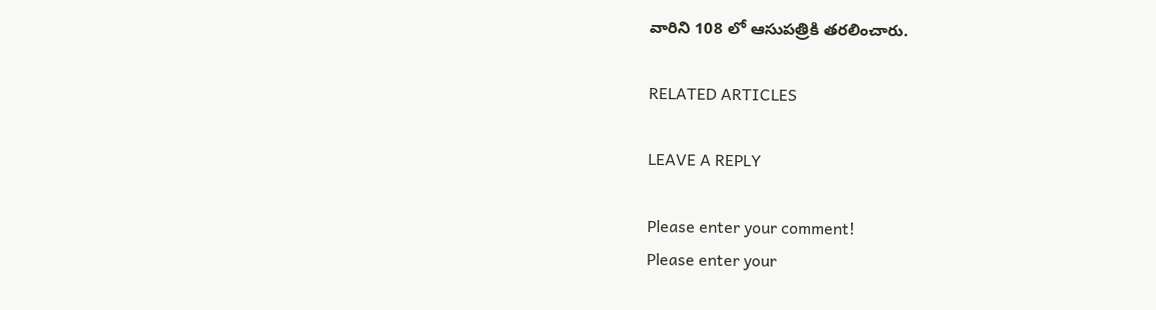వారిని 108 లో ఆసుపత్రికి తరలించారు.

RELATED ARTICLES

LEAVE A REPLY

Please enter your comment!
Please enter your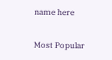name here

Most Popular